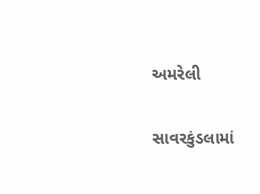અમરેલી

સાવરકુંડલામાં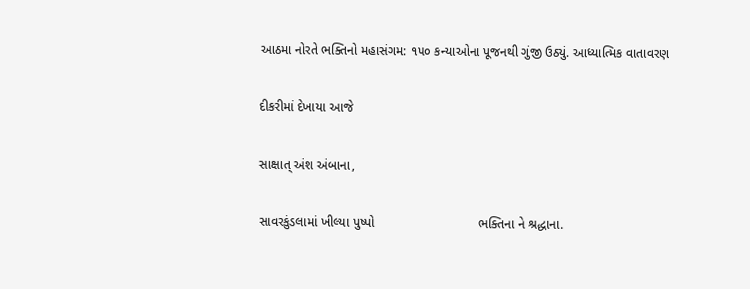આઠમા નોરતે ભક્તિનો મહાસંગમ: ૧૫૦ કન્યાઓના પૂજનથી ગુંજી ઉઠ્યું. આધ્યાત્મિક વાતાવરણ

દીકરીમાં દેખાયા આજે

સાક્ષાત્ અંશ અંબાના,

સાવરકુંડલામાં ખીલ્યા પુષ્પો                             ભક્તિના ને શ્રદ્ધાના.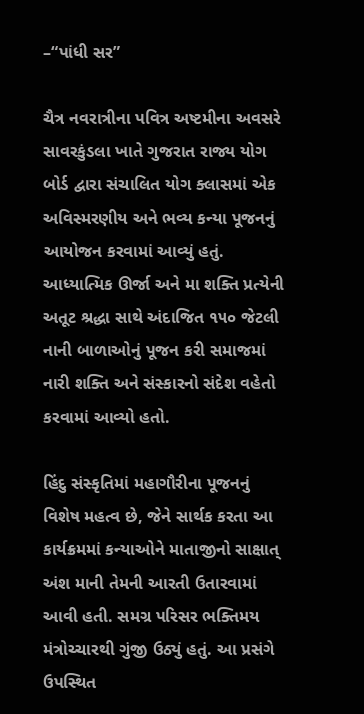–“પાંધી સર”

ચૈત્ર નવરાત્રીના પવિત્ર અષ્ટમીના અવસરે સાવરકુંડલા ખાતે ગુજરાત રાજ્ય યોગ બોર્ડ દ્વારા સંચાલિત યોગ ક્લાસમાં એક અવિસ્મરણીય અને ભવ્ય કન્યા પૂજનનું આયોજન કરવામાં આવ્યું હતું. આધ્યાત્મિક ઊર્જા અને મા શક્તિ પ્રત્યેની અતૂટ શ્રદ્ધા સાથે અંદાજિત ૧૫૦ જેટલી નાની બાળાઓનું પૂજન કરી સમાજમાં નારી શક્તિ અને સંસ્કારનો સંદેશ વહેતો કરવામાં આવ્યો હતો.

હિંદુ સંસ્કૃતિમાં મહાગૌરીના પૂજનનું વિશેષ મહત્વ છે, જેને સાર્થક કરતા આ કાર્યક્રમમાં કન્યાઓને માતાજીનો સાક્ષાત્ અંશ માની તેમની આરતી ઉતારવામાં આવી હતી. સમગ્ર પરિસર ભક્તિમય મંત્રોચ્ચારથી ગુંજી ઉઠ્યું હતું. આ પ્રસંગે ઉપસ્થિત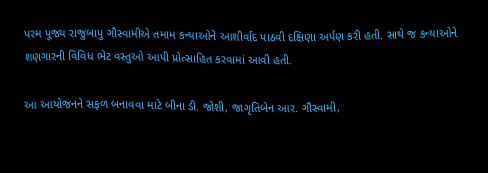પરમ પૂજ્ય રાજુબાપુ ગૌસ્વામીએ તમામ કન્યાઓને આશીર્વાદ પાઠવી દક્ષિણા અર્પણ કરી હતી. સાથે જ કન્યાઓને શણગારની વિવિધ ભેટ વસ્તુઓ આપી પ્રોત્સાહિત કરવામાં આવી હતી.

આ આયોજનને સફળ બનાવવા માટે બીના ડી. જોશી, જાગૃતિબેન આર. ગૌસ્વામી,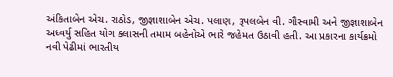અંકિતાબેન એચ. રાઠોડ, જીજ્ઞાશાબેન એચ. પલાણ, રૂપલબેન વી. ગૌસ્વામી અને જીજ્ઞાશાબેન અધ્વર્યુ સહિત યોગ ક્લાસની તમામ બહેનોએ ભારે જહેમત ઉઠાવી હતી. આ પ્રકારના કાર્યક્રમો નવી પેઢીમાં ભારતીય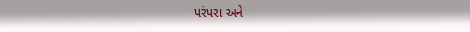પરંપરા અને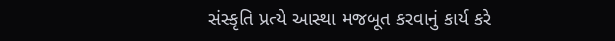સંસ્કૃતિ પ્રત્યે આસ્થા મજબૂત કરવાનું કાર્ય કરે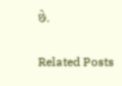છે.

Related Posts